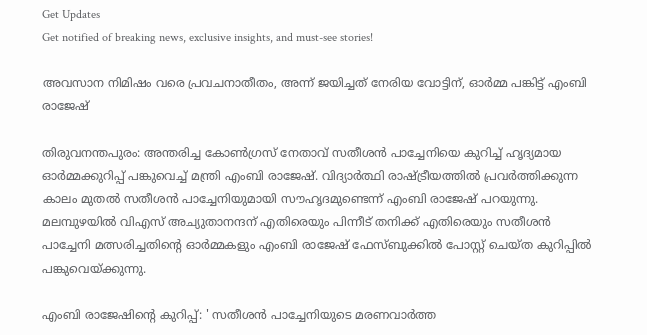Get Updates
Get notified of breaking news, exclusive insights, and must-see stories!

അവസാന നിമിഷം വരെ പ്രവചനാതീതം, അന്ന് ജയിച്ചത് നേരിയ വോട്ടിന്, ഓർമ്മ പങ്കിട്ട് എംബി രാജേഷ്

തിരുവനന്തപുരം: അന്തരിച്ച കോൺഗ്രസ് നേതാവ് സതീശൻ പാച്ചേനിയെ കുറിച്ച് ഹൃദ്യമായ ഓർമ്മക്കുറിപ്പ് പങ്കുവെച്ച് മന്ത്രി എംബി രാജേഷ്. വിദ്യാർത്ഥി രാഷ്ട്രീയത്തിൽ പ്രവർത്തിക്കുന്ന കാലം മുതൽ സതീശൻ പാച്ചേനിയുമായി സൗഹൃദമുണ്ടെന്ന് എംബി രാജേഷ് പറയുന്നു. മലമ്പുഴയിൽ വിഎസ് അച്യുതാനന്ദന് എതിരെയും പിന്നീട് തനിക്ക് എതിരെയും സതീശൻ പാച്ചേനി മത്സരിച്ചതിന്റെ ഓർമ്മകളും എംബി രാജേഷ് ഫേസ്ബുക്കിൽ പോസ്റ്റ് ചെയ്ത കുറിപ്പിൽ പങ്കുവെയ്ക്കുന്നു.

എംബി രാജേഷിന്റെ കുറിപ്പ്: ' സതീശൻ പാച്ചേനിയുടെ മരണവാർത്ത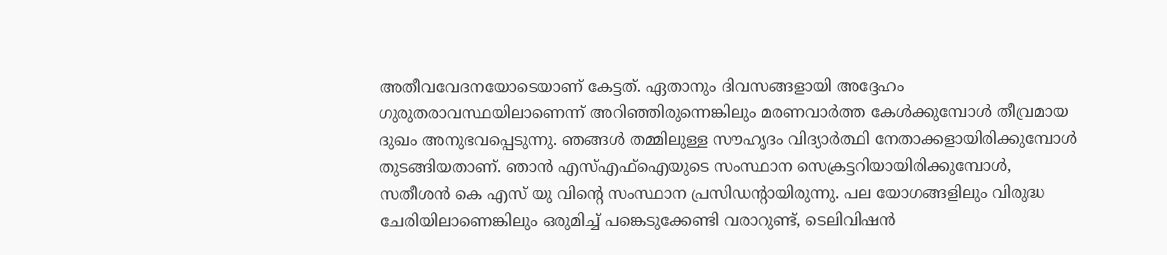അതീവവേദനയോടെയാണ്‌ കേട്ടത്‌. ഏതാനും ദിവസങ്ങളായി അദ്ദേഹം ഗുരുതരാവസ്ഥയിലാണെന്ന്‌ അറിഞ്ഞിരുന്നെങ്കിലും മരണവാർത്ത കേൾക്കുമ്പോൾ തീവ്രമായ ദുഖം അനുഭവപ്പെടുന്നു. ഞങ്ങൾ തമ്മിലുള്ള സൗഹൃദം വിദ്യാർത്ഥി നേതാക്കളായിരിക്കുമ്പോൾ തുടങ്ങിയതാണ്‌. ഞാൻ എസ്‌എഫ്‌ഐയുടെ സംസ്ഥാന സെക്രട്ടറിയായിരിക്കുമ്പോൾ, സതീശൻ കെ എസ്‌ യു വിന്റെ സംസ്ഥാന പ്രസിഡന്റായിരുന്നു. പല യോഗങ്ങളിലും വിരുദ്ധ ചേരിയിലാണെങ്കിലും ഒരുമിച്ച്‌ പങ്കെടുക്കേണ്ടി വരാറുണ്ട്‌, ടെലിവിഷൻ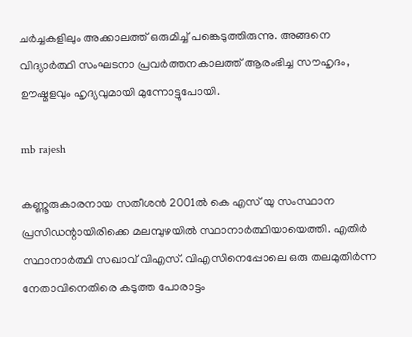ചർച്ചകളിലും അക്കാലത്ത്‌ ഒരുമിച്ച്‌ പങ്കെടുത്തിരുന്നു. അങ്ങനെ വിദ്യാർത്ഥി സംഘടനാ പ്രവർത്തനകാലത്ത്‌ ആരംഭിച്ച സൗഹൃദം, ഊഷ്മളവും ഹൃദ്യവുമായി മുന്നോട്ടുപോയി.

mb rajesh

കണ്ണൂരുകാരനായ സതീശൻ 2001ൽ കെ എസ്‌ യു സംസ്ഥാന പ്രസിഡന്റായിരിക്കെ മലമ്പുഴയിൽ സ്ഥാനാർത്ഥിയായെത്തി. എതിർ സ്ഥാനാർത്ഥി സഖാവ്‌ വിഎസ്‌. വിഎസിനെപ്പോലെ ഒരു തലമുതിർന്ന നേതാവിനെതിരെ കടുത്ത പോരാട്ടം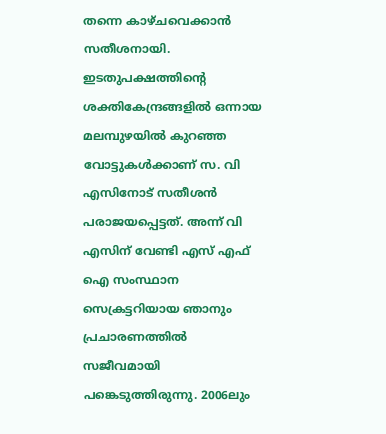തന്നെ കാഴ്ചവെക്കാൻ സതീശനായി. ഇടതുപക്ഷത്തിന്റെ ശക്തികേന്ദ്രങ്ങളിൽ ഒന്നായ മലമ്പുഴയിൽ കുറഞ്ഞ വോട്ടുകൾക്കാണ്‌ സ. വി എസിനോട്‌ സതീശൻ പരാജയപ്പെട്ടത്‌. അന്ന് വി എസിന്‌ വേണ്ടി എസ്‌ എഫ്‌ ഐ സംസ്ഥാന സെക്രട്ടറിയായ ഞാനും പ്രചാരണത്തിൽ സജീവമായി പങ്കെടുത്തിരുന്നു. 2006ലും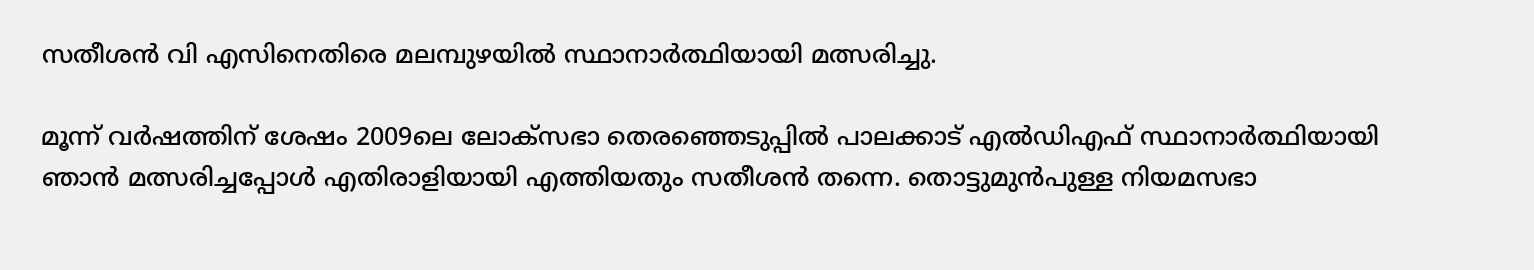സതീശൻ വി എസിനെതിരെ മലമ്പുഴയിൽ സ്ഥാനാർത്ഥിയായി മത്സരിച്ചു.

മൂന്ന് വർഷത്തിന്‌ ശേഷം 2009ലെ ലോക്സഭാ തെരഞ്ഞെടുപ്പിൽ പാലക്കാട്‌ എൽഡിഎഫ്‌ സ്ഥാനാർത്ഥിയായി ഞാൻ മത്സരിച്ചപ്പോൾ എതിരാളിയായി എത്തിയതും സതീശൻ തന്നെ. തൊട്ടുമുൻപുള്ള നിയമസഭാ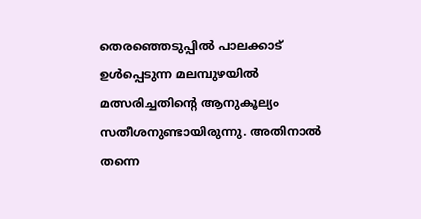തെരഞ്ഞെടുപ്പിൽ പാലക്കാട്‌ ഉൾപ്പെടുന്ന മലമ്പുഴയിൽ മത്സരിച്ചതിന്റെ ആനുകൂല്യം സതീശനുണ്ടായിരുന്നു. അതിനാൽ തന്നെ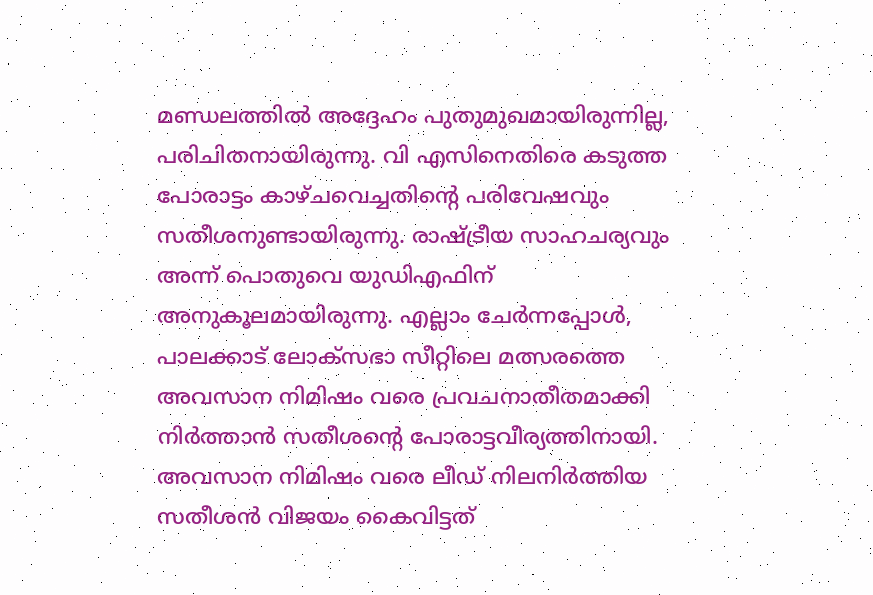മണ്ഡലത്തിൽ‌ അദ്ദേഹം പുതുമുഖമായിരുന്നില്ല, പരിചിതനായിരുന്നു. വി എസിനെതിരെ കടുത്ത പോരാട്ടം കാഴ്ചവെച്ചതിന്റെ പരിവേഷവും സതീശനുണ്ടായിരുന്നു. രാഷ്ട്രീയ സാഹചര്യവും അന്ന് പൊതുവെ യുഡിഎഫിന്‌ അനുകൂലമായിരുന്നു. എല്ലാം ചേർന്നപ്പോൾ, പാലക്കാട്‌ ലോക്സഭാ സീറ്റിലെ മത്സരത്തെ അവസാന നിമിഷം വരെ പ്രവചനാതീതമാക്കി നിർത്താൻ സതീശന്റെ പോരാട്ടവീര്യത്തിനായി. അവസാന നിമിഷം വരെ ലീഡ്‌ നിലനിർത്തിയ സതീശൻ വിജയം കൈവിട്ടത്‌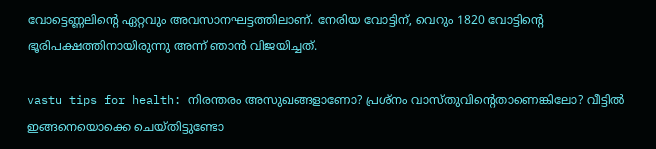വോട്ടെണ്ണലിന്റെ ഏറ്റവും അവസാനഘട്ടത്തിലാണ്‌. നേരിയ വോട്ടിന്‌, വെറും 1820 വോട്ടിന്റെ ഭൂരിപക്ഷത്തിനായിരുന്നു അന്ന് ഞാൻ വിജയിച്ചത്‌.

vastu tips for health: നിരന്തരം അസുഖങ്ങളാണോ? പ്രശ്നം വാസ്തുവിന്റെതാണെങ്കിലോ? വീട്ടില്‍ ഇങ്ങനെയൊക്കെ ചെയ്തിട്ടുണ്ടോ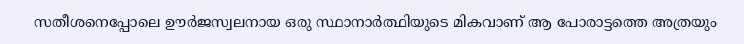സതീശനെപ്പോലെ ഊർജസ്വലനായ ഒരു സ്ഥാനാർത്ഥിയുടെ മികവാണ്‌ ആ പോരാട്ടത്തെ അത്രയും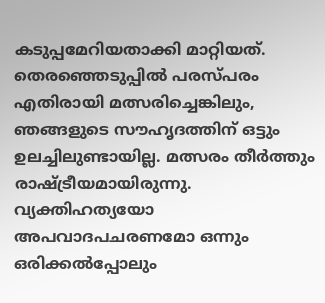കടുപ്പമേറിയതാക്കി മാറ്റിയത്‌. തെരഞ്ഞെടുപ്പിൽ പരസ്പരം എതിരായി മത്സരിച്ചെങ്കിലും, ഞങ്ങളുടെ സൗഹൃദത്തിന്‌ ഒട്ടും ഉലച്ചിലുണ്ടായില്ല. മത്സരം തീർത്തും രാഷ്ട്രീയമായിരുന്നു. വ്യക്തിഹത്യയോ അപവാദപചരണമോ ഒന്നും ഒരിക്കൽപ്പോലും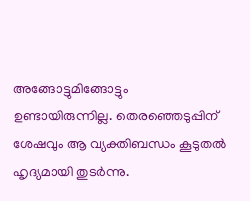അങ്ങോട്ടുമിങ്ങോട്ടും ഉണ്ടായിരുന്നില്ല. തെരഞ്ഞെടുപ്പിന്‌ ശേഷവും ആ വ്യക്തിബന്ധം കൂടുതൽ ഹൃദ്യമായി തുടർന്നു.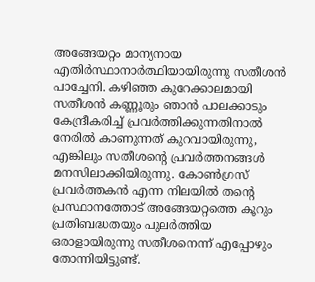അങ്ങേയറ്റം മാന്യനായ എതിർസ്ഥാനാർത്ഥിയായിരുന്നു സതീശൻ പാച്ചേനി. കഴിഞ്ഞ കുറേക്കാലമായി സതീശൻ കണ്ണൂരും ഞാൻ പാലക്കാടും കേന്ദ്രീകരിച്ച്‌ പ്രവർത്തിക്കുന്നതിനാൽ നേരിൽ കാണുന്നത്‌ കുറവായിരുന്നു, എങ്കിലും സതീശന്റെ പ്രവർത്തനങ്ങൾ മനസിലാക്കിയിരുന്നു. കോൺഗ്രസ്‌ പ്രവർത്തകൻ എന്ന നിലയിൽ തന്റെ പ്രസ്ഥാനത്തോട്‌ അങ്ങേയറ്റത്തെ കൂറും പ്രതിബദ്ധതയും പുലർത്തിയ ഒരാളായിരുന്നു സതീശനെന്ന് എപ്പോഴും തോന്നിയിട്ടുണ്ട്‌.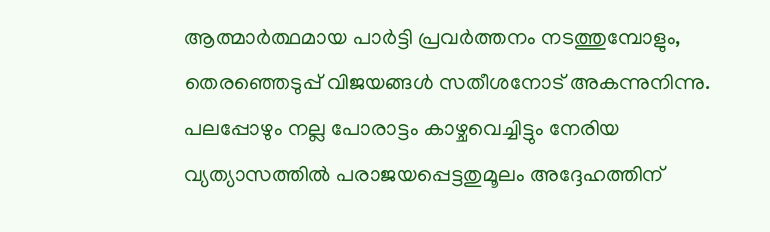ആത്മാർത്ഥമായ പാർട്ടി പ്രവർത്തനം നടത്തുമ്പോളും, തെരഞ്ഞെടുപ്പ്‌ വിജയങ്ങൾ സതീശനോട്‌ അകന്നുനിന്നു. പലപ്പോഴും നല്ല പോരാട്ടം കാഴ്ചവെച്ചിട്ടും നേരിയ വ്യത്യാസത്തിൽ പരാജയപ്പെട്ടതുമൂലം അദ്ദേഹത്തിന്‌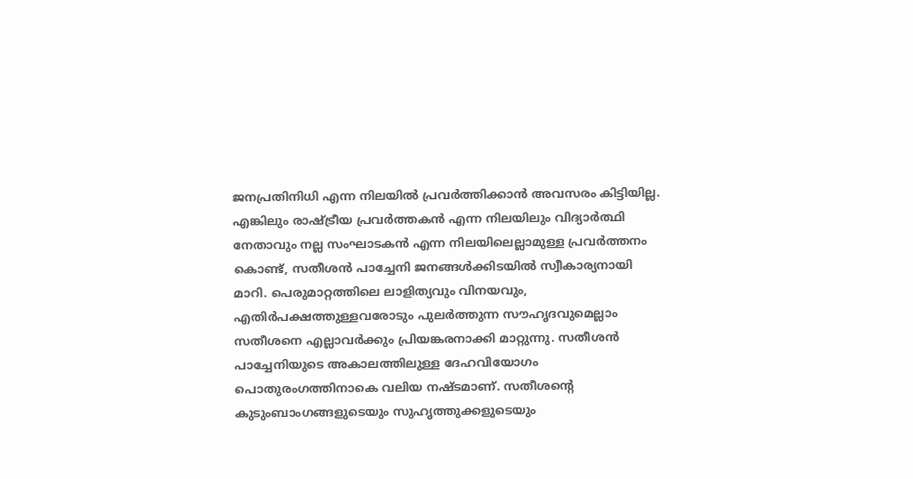ജനപ്രതിനിധി എന്ന നിലയിൽ പ്രവർത്തിക്കാൻ അവസരം കിട്ടിയില്ല. എങ്കിലും രാഷ്ട്രീയ പ്രവർത്തകൻ എന്ന നിലയിലും വിദ്യാർത്ഥി നേതാവും നല്ല സംഘാടകൻ എന്ന നിലയിലെല്ലാമുള്ള പ്രവർത്തനം കൊണ്ട്‌, സതീശൻ പാച്ചേനി ജനങ്ങൾക്കിടയിൽ സ്വീകാര്യനായി മാറി. പെരുമാറ്റത്തിലെ ലാളിത്യവും വിനയവും, എതിർപക്ഷത്തുള്ളവരോടും പുലർത്തുന്ന സൗഹൃദവുമെല്ലാം സതീശനെ എല്ലാവർക്കും പ്രിയങ്കരനാക്കി മാറ്റുന്നു. സതീശൻ പാച്ചേനിയുടെ അകാലത്തിലുള്ള ദേഹവിയോഗം പൊതുരംഗത്തിനാകെ വലിയ നഷ്ടമാണ്‌. സതീശന്റെ കുടുംബാംഗങ്ങളുടെയും സുഹൃത്തുക്കളുടെയും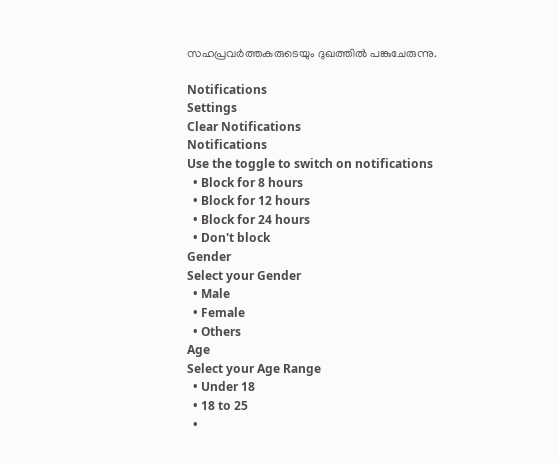സഹപ്രവർത്തകരുടെയും ദുഖത്തിൽ പങ്കുചേരുന്നു.

Notifications
Settings
Clear Notifications
Notifications
Use the toggle to switch on notifications
  • Block for 8 hours
  • Block for 12 hours
  • Block for 24 hours
  • Don't block
Gender
Select your Gender
  • Male
  • Female
  • Others
Age
Select your Age Range
  • Under 18
  • 18 to 25
  •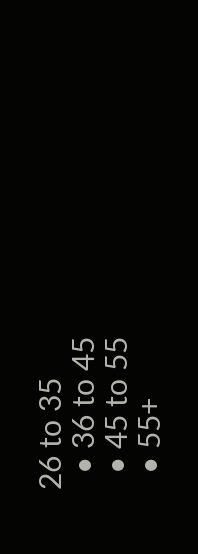26 to 35
  • 36 to 45
  • 45 to 55
  • 55+